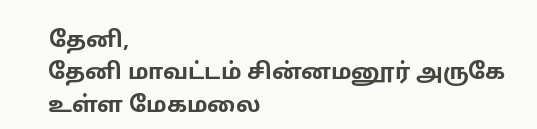தேனி,
தேனி மாவட்டம் சின்னமனூர் அருகே உள்ள மேகமலை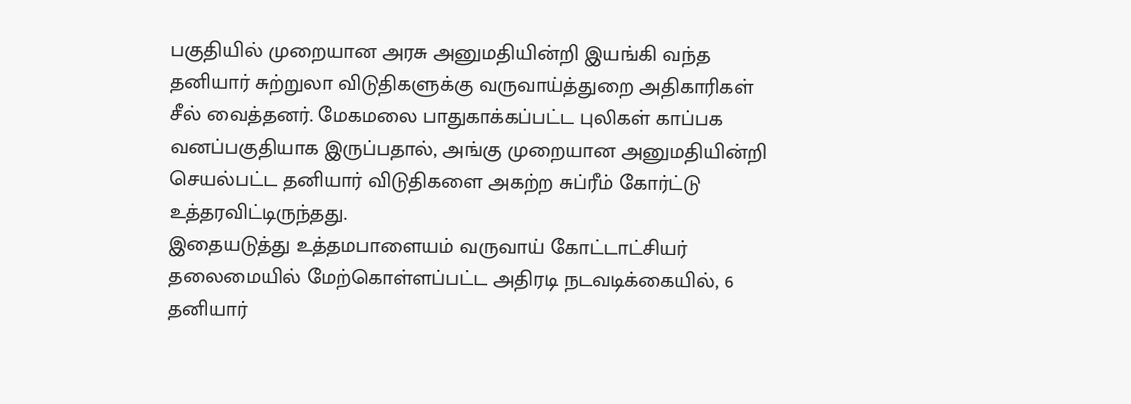பகுதியில் முறையான அரசு அனுமதியின்றி இயங்கி வந்த தனியார் சுற்றுலா விடுதிகளுக்கு வருவாய்த்துறை அதிகாரிகள் சீல் வைத்தனர். மேகமலை பாதுகாக்கப்பட்ட புலிகள் காப்பக வனப்பகுதியாக இருப்பதால், அங்கு முறையான அனுமதியின்றி செயல்பட்ட தனியார் விடுதிகளை அகற்ற சுப்ரீம் கோர்ட்டு உத்தரவிட்டிருந்தது.
இதையடுத்து உத்தமபாளையம் வருவாய் கோட்டாட்சியர் தலைமையில் மேற்கொள்ளப்பட்ட அதிரடி நடவடிக்கையில், 6 தனியார்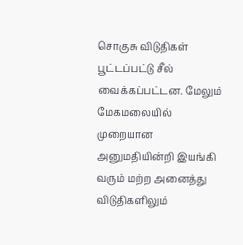சொகுசு விடுதிகள் பூட்டப்பட்டு சீல் வைக்கப்பட்டன. மேலும் மேகமலையில் முறையான அனுமதியின்றி இயங்கி வரும் மற்ற அனைத்து விடுதிகளிலும்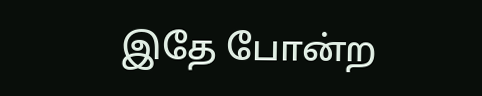இதே போன்ற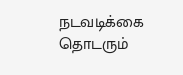நடவடிக்கை தொடரும்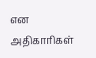என அதிகாரிகள்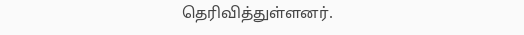தெரிவித்துள்ளனர்.